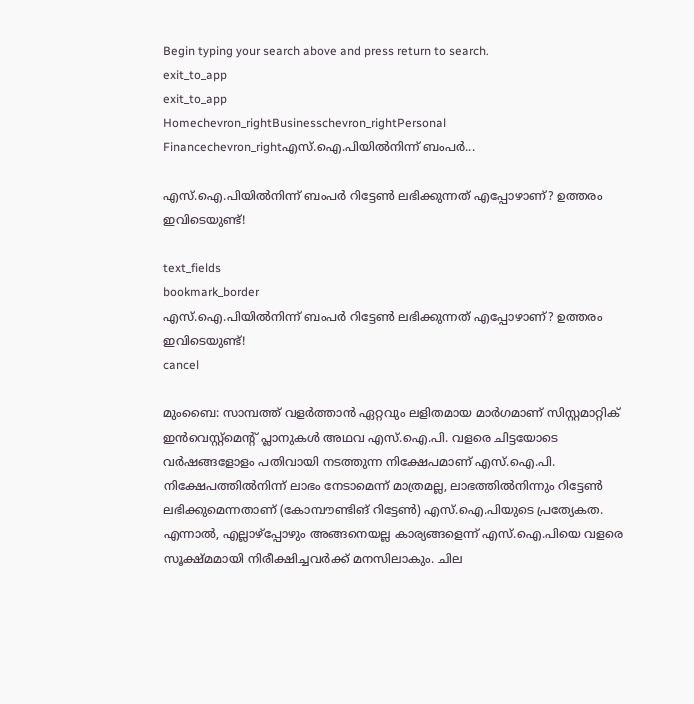Begin typing your search above and press return to search.
exit_to_app
exit_to_app
Homechevron_rightBusinesschevron_rightPersonal Financechevron_rightഎസ്.ഐ.പിയിൽനിന്ന് ബംപർ...

എസ്.ഐ.പിയിൽനിന്ന് ബംപർ റിട്ടേൺ ലഭിക്കുന്നത് എപ്പോഴാണ്? ഉത്തരം ഇവിടെയുണ്ട്!

text_fields
bookmark_border
എസ്.ഐ.പിയിൽനിന്ന് ബംപർ റിട്ടേൺ ലഭിക്കുന്നത് എപ്പോഴാണ്? ഉത്തരം ഇവിടെയുണ്ട്!
cancel

മുംബൈ: സാമ്പത്ത് വളർത്താൻ ഏറ്റവും ലളിതമായ മാർഗമാണ് സിസ്റ്റമാറ്റിക് ഇൻവെസ്റ്റ്മെന്റ് പ്ലാനുകൾ അഥവ എസ്.ഐ.പി. വളരെ ചിട്ടയോടെ വർഷങ്ങളോളം പതിവായി നടത്തുന്ന നിക്ഷേപമാണ് എസ്.ഐ.പി. നിക്ഷേപത്തിൽനിന്ന് ലാഭം നേടാമെന്ന് മാത്രമല്ല, ലാഭത്തിൽനിന്നും റിട്ടേൺ ലഭിക്കുമെന്നതാണ് (കോമ്പൗണ്ടിങ് റിട്ടേൺ) എസ്.ഐ.പിയുടെ പ്രത്യേകത. എന്നാൽ, എല്ലാഴ്പ്പോഴും അങ്ങനെയല്ല കാര്യങ്ങളെന്ന് എസ്.ഐ.പിയെ വളരെ സൂക്ഷ്മമായി നിരീക്ഷിച്ചവർക്ക് മനസിലാകും. ചില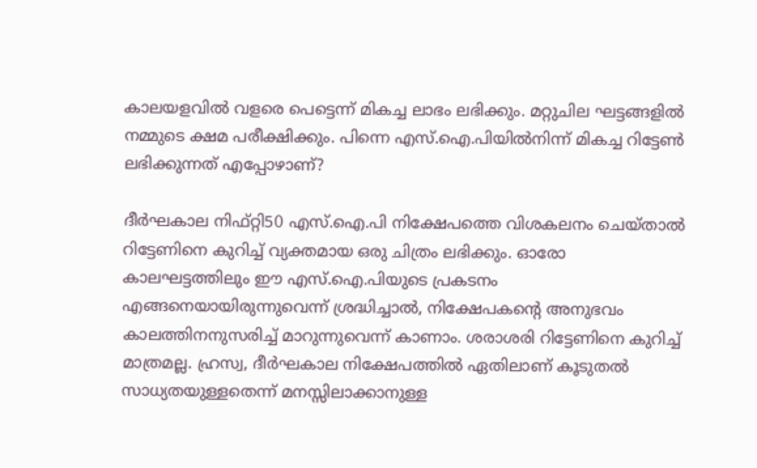കാലയളവിൽ വളരെ പെട്ടെന്ന് മികച്ച ലാഭം ലഭിക്കും. മറ്റുചില ഘട്ടങ്ങളിൽ നമ്മുടെ ക്ഷമ പരീക്ഷിക്കും. പിന്നെ എസ്.ഐ.പിയിൽനിന്ന് മികച്ച റിട്ടേൺ ലഭിക്കുന്നത് എപ്പോഴാണ്?

ദീർഘകാല നിഫ്റ്റി50 എസ്.ഐ.പി നിക്ഷേപത്തെ വിശകലനം ചെയ്താൽ റിട്ടേണിനെ കുറിച്ച് വ്യക്തമായ ഒരു ചിത്രം ലഭിക്കും. ഓരോ കാലഘട്ടത്തിലും ഈ എസ്.ഐ.പിയുടെ പ്രകടനം എങ്ങനെയായിരുന്നുവെന്ന് ശ്രദ്ധിച്ചാൽ, നിക്ഷേപകന്റെ അനുഭവം കാലത്തിനനുസരിച്ച് മാറുന്നുവെന്ന് കാണാം. ശരാശരി റിട്ടേണിനെ കുറിച്ച് മാത്രമല്ല. ഹ്രസ്വ, ദീർഘകാല നിക്ഷേപത്തിൽ ഏതിലാണ് കൂടുതൽ സാധ്യതയുള്ളതെന്ന് മനസ്സിലാക്കാനുള്ള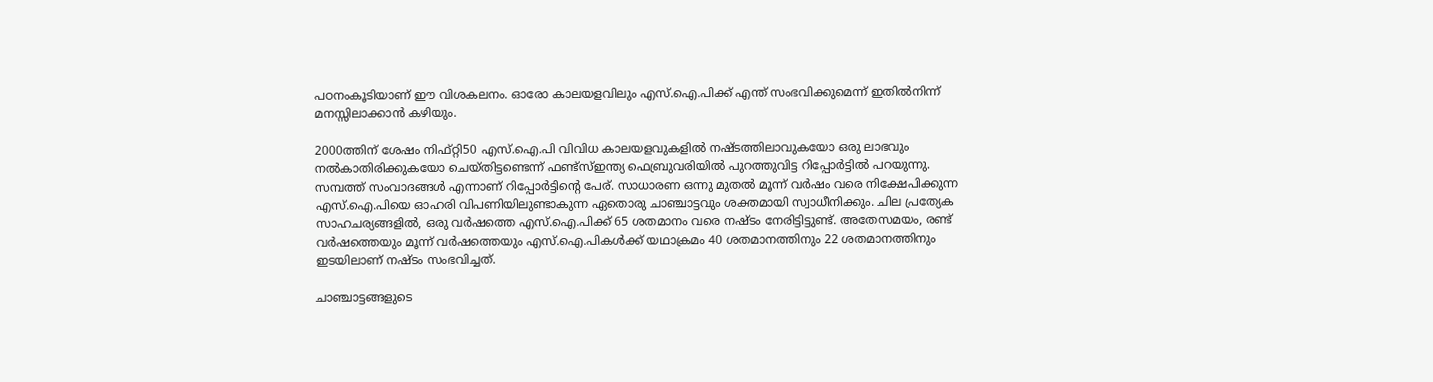പഠനംകൂടിയാണ് ഈ വിശകലനം. ഓരോ കാലയളവിലും എസ്.ഐ.പിക്ക് എന്ത് സംഭവിക്കുമെന്ന് ഇതിൽനിന്ന് മനസ്സിലാക്കാൻ കഴിയും.

2000ത്തിന് ശേഷം നിഫ്റ്റി50 എസ്.ഐ.പി വിവിധ കാലയളവുകളിൽ നഷ്ടത്തിലാവുകയോ ഒരു ലാഭവും നൽകാതിരിക്കുകയോ ചെയ്തിട്ടണ്ടെന്ന് ഫണ്ട്സ്ഇന്ത്യ ഫെബ്രുവരിയിൽ പുറത്തുവിട്ട റിപ്പോർട്ടിൽ പറയുന്നു. സമ്പത്ത് സംവാദങ്ങൾ എന്നാണ് റിപ്പോർട്ടിന്റെ പേര്. സാധാരണ ഒന്നു മുതൽ മൂന്ന്‍ വർഷം വരെ നിക്ഷേപിക്കുന്ന എസ്.ഐ.പിയെ ഓഹരി വിപണിയിലുണ്ടാകുന്ന ഏതൊരു ചാഞ്ചാട്ടവും ശക്തമായി സ്വാധീനിക്കും. ചില പ്രത്യേക സാഹചര്യങ്ങളിൽ, ഒരു വർഷത്തെ എസ്.ഐ.പിക്ക് 65 ശതമാനം വരെ നഷ്ടം നേരിട്ടിട്ടുണ്ട്. അതേസമയം, രണ്ട് വർഷത്തെയും മൂന്ന് വർഷത്തെയും എസ്.ഐ.പികൾക്ക് യഥാക്രമം 40 ശതമാനത്തിനും 22 ശതമാനത്തിനും ഇടയിലാണ് നഷ്ടം സംഭവിച്ചത്.

ചാഞ്ചാട്ടങ്ങളുടെ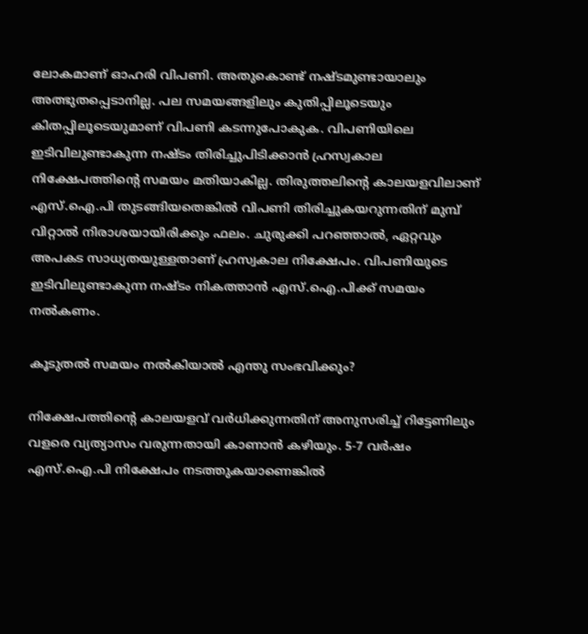ലോകമാണ് ഓഹരി വിപണി. അതുകൊണ്ട് നഷ്ടമുണ്ടായാലും അത്ഭുതപ്പെടാനില്ല. പല സമയങ്ങളിലും കുതിപ്പിലൂടെയും കിതപ്പിലൂടെയുമാണ് വിപണി കടന്നുപോകുക. വിപണിയിലെ ഇടിവിലുണ്ടാകുന്ന നഷ്ടം തിരിച്ചുപിടിക്കാൻ ഹ്രസ്വകാല നിക്ഷേപത്തിന്റെ സമയം മതിയാകില്ല. തിരുത്തലിന്റെ കാലയളവിലാണ് എസ്.ഐ.പി തുടങ്ങിയതെങ്കിൽ വിപണി തിരിച്ചുകയറുന്നതിന് മുമ്പ് വിറ്റാൽ നിരാശയായിരിക്കും ഫലം. ചുരുക്കി പറഞ്ഞാൽ, ഏറ്റവും അപകട സാധ്യതയുള്ളതാണ് ഹ്രസ്വകാല നിക്ഷേപം. വിപണിയുടെ ഇടിവിലുണ്ടാകുന്ന നഷ്ടം നികത്താൻ എസ്.ഐ.പിക്ക് സമയം നൽകണം.

കൂടുതൽ സമയം നൽകിയാൽ എന്തു സംഭവിക്കും?

നിക്ഷേപത്തിന്റെ കാലയളവ് വർധിക്കുന്നതിന് അനുസരിച്ച് റിട്ടേണിലും വളരെ വ്യത്യാസം വരുന്നതായി കാണാൻ കഴിയും. 5-7 വർഷം എസ്.ഐ.പി നിക്ഷേപം നടത്തുകയാണെങ്കിൽ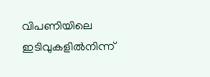വിപണിയിലെ ഇടിവുകളിൽനിന്ന്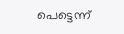പെട്ടെന്ന്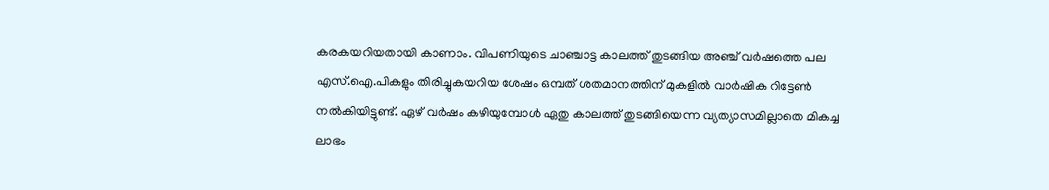കരകയറിയതായി കാണാം. വിപണിയുടെ ചാഞ്ചാട്ട കാലത്ത് തുടങ്ങിയ അഞ്ച് വർഷത്തെ പല എസ്.ഐ.പികളും തിരിച്ചുകയറിയ ശേഷം ഒമ്പത് ശതമാനത്തിന് മുകളിൽ വാർഷിക റിട്ടേൺ നൽകിയിട്ടുണ്ട്. ഏഴ് വർഷം കഴിയുമ്പോൾ ഏതു കാലത്ത് തുടങ്ങിയെന്ന വ്യത്യാസമില്ലാതെ മികച്ച ലാഭം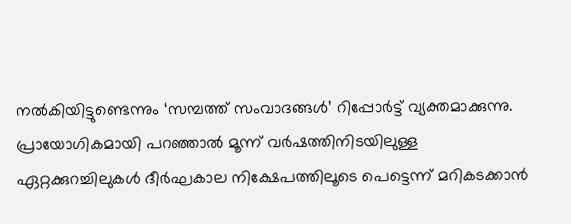നൽകിയിട്ടുണ്ടെന്നും ‘സമ്പത്ത് സംവാദങ്ങൾ’ റിപ്പോർട്ട് വ്യക്തമാക്കുന്നു. പ്രായോഗികമായി പറഞ്ഞാൽ മൂന്ന് വർഷത്തിനിടയിലുള്ള ഏറ്റക്കുറച്ചിലുകൾ ദീർഘകാല നിക്ഷേപത്തിലൂടെ പെട്ടെന്ന് മറികടക്കാൻ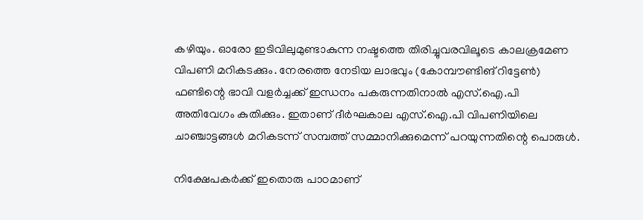കഴിയും. ഓരോ ഇടിവിലുമുണ്ടാകുന്ന നഷ്ടത്തെ തിരിച്ചുവരവിലൂടെ കാലക്രമേണ വിപണി മറികടക്കും. നേരത്തെ നേടിയ ലാഭവും (കോമ്പൗണ്ടിങ് റിട്ടേൺ) ഫണ്ടിന്റെ ഭാവി വളർച്ചക്ക് ഇന്ധനം പകരുന്നതിനാൽ എസ്.ഐ.പി അതിവേഗം കുതിക്കും. ഇതാണ് ദീർഘകാല എസ്.ഐ.പി വിപണിയിലെ ചാഞ്ചാട്ടങ്ങൾ മറികടന്ന് സമ്പത്ത് സമ്മാനിക്കുമെന്ന് പറയുന്നതിന്റെ പൊരുൾ.

നിക്ഷേപകർക്ക് ഇതൊരു പാഠമാണ്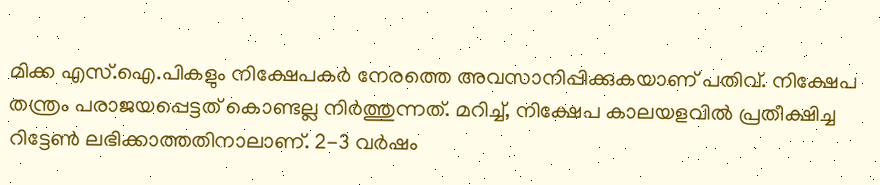മിക്ക എസ്.ഐ.പികളും നിക്ഷേപകർ നേരത്തെ അവസാനിപ്പിക്കുകയാണ് പതിവ്. നിക്ഷേപ തന്ത്രം പരാജയപ്പെട്ടത് കൊണ്ടല്ല നിർത്തുന്നത്. മറിച്ച്, നിക്ഷേപ കാലയളവിൽ പ്രതീക്ഷിച്ച റിട്ടേൺ ലഭിക്കാത്തതിനാലാണ്. 2-3 വർഷം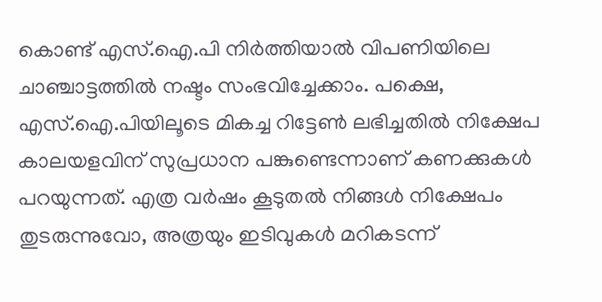കൊണ്ട് എസ്.ഐ.പി നിർത്തിയാൽ വിപണിയിലെ ചാഞ്ചാട്ടത്തിൽ നഷ്ടം സംഭവിച്ചേക്കാം. പക്ഷെ, എസ്.ഐ.പിയിലൂടെ മികച്ച റിട്ടേൺ ലഭിച്ചതിൽ നിക്ഷേപ കാലയളവിന് സുപ്രധാന പങ്കുണ്ടെന്നാണ് കണക്കുകൾ പറയുന്നത്. എത്ര വർഷം കൂടുതൽ നിങ്ങൾ നിക്ഷേപം തുടരുന്നുവോ, അത്രയും ഇടിവുകൾ മറികടന്ന്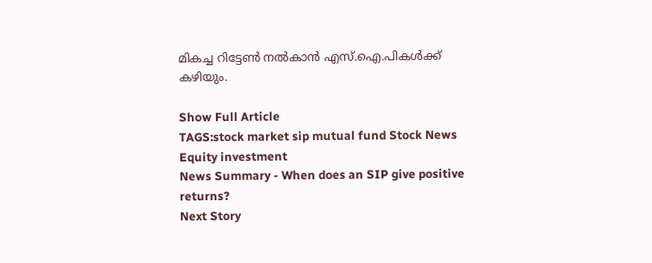മികച്ച റിട്ടേൺ നൽകാൻ എസ്.ഐ.പികൾക്ക് കഴിയും.

Show Full Article
TAGS:stock market sip mutual fund Stock News Equity investment
News Summary - When does an SIP give positive returns?
Next Story